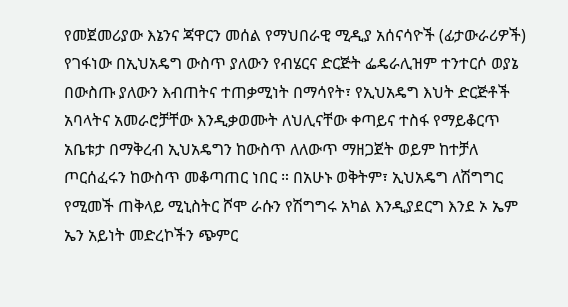የመጀመሪያው እኔንና ጃዋርን መሰል የማህበራዊ ሚዲያ አሰናሳዮች (ፊታውራሪዎች) የገፋነው በኢህአዴግ ውስጥ ያለውን የብሄርና ድርጅት ፌዴራሊዝም ተንተርሶ ወያኔ በውስጡ ያለውን እብጠትና ተጠቃሚነት በማሳየት፣ የኢህአዴግ እህት ድርጅቶች አባላትና አመራሮቻቸው እንዲቃወሙት ለህሊናቸው ቀጣይና ተስፋ የማይቆርጥ አቤቱታ በማቅረብ ኢህአዴግን ከውስጥ ለለውጥ ማዘጋጀት ወይም ከተቻለ ጦርሰፈሩን ከውስጥ መቆጣጠር ነበር ። በአሁኑ ወቅትም፣ ኢህአዴግ ለሽግግር የሚመች ጠቅላይ ሚኒስትር ሾሞ ራሱን የሽግግሩ አካል እንዲያደርግ እንደ ኦ ኤም ኤን አይነት መድረኮችን ጭምር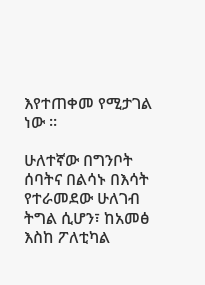እየተጠቀመ የሚታገል ነው ።

ሁለተኛው በግንቦት ሰባትና በልሳኑ በእሳት የተራመደው ሁለገብ ትግል ሲሆን፣ ከአመፅ እስከ ፖለቲካል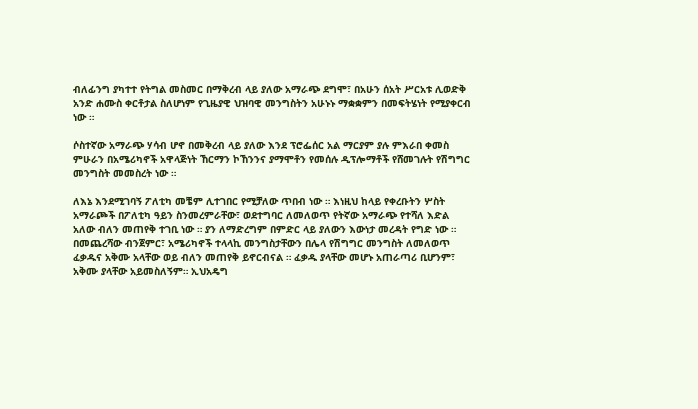ብለፊንግ ያካተተ የትግል መስመር በማቅረብ ላይ ያለው አማራጭ ደግሞ፣ በአሁን ሰአት ሥርአቱ ሊወድቅ አንድ ሐሙስ ቀርቶታል ስለሆነም የጊዜያዊ ህዝባዊ መንግስትን አሁኑኑ ማቋቋምን በመፍትሄነት የሚያቀርብ ነው ።

ሶስተኛው አማራጭ ሃሳብ ሆኖ በመቅረብ ላይ ያለው እንደ ፕሮፌሰር አል ማርያም ያሉ ምእራበ ቀመስ ምሁራን በአሜሪካኖች አዋላጅነት ኸርማን ኮኸንንና ያማሞቶን የመሰሉ ዲፕሎማቶች የሸመገሉት የሽግግር መንግስት መመስረት ነው ።

ለእኔ እንደሚገባኝ ፖለቲካ መቼም ሊተገበር የሚቻለው ጥበብ ነው ። እነዚህ ከላይ የቀረቡትን ሦስት አማራጮች በፖለቲካ ዓይን ስንመረምራቸው፣ ወደተግባር ለመለወጥ የትኛው አማራጭ የተሻለ እድል አለው ብለን መጠየቅ ተገቢ ነው ። ያን ለማድረግም በምድር ላይ ያለውን እውነታ መረዳት የግድ ነው ። በመጨረሻው ብንጀምር፣ አሜሪካኖች ተላላኪ መንግስታቸውን በሌላ የሽግግር መንግስት ለመለወጥ ፈቃዱና አቅሙ አላቸው ወይ ብለን መጠየቅ ይኖርብናል ። ፈቃዱ ያላቸው መሆኑ አጠራጣሪ ቢሆንም፣ አቅሙ ያላቸው አይመስለኝም። ኢህአዴግ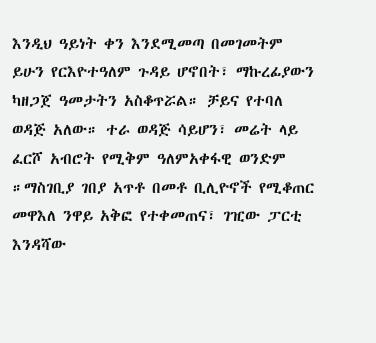እንዲህ ዓይነት ቀን እንደሚመጣ በመገመትም ይሁን የርእዮተዓለም ጉዳይ ሆኖበት፣ ማኩረፊያውን ካዘጋጀ ዓመታትን አስቆጥሯል። ቻይና የተባለ ወዳጅ አለው። ተራ ወዳጅ ሳይሆን፣ መሬት ላይ ፈርሾ አብሮት የሚቅም ዓለምአቀፋዊ ወንድም ።ማስገቢያ ገበያ አጥቶ በመቶ ቢሊዮኖች የሚቆጠር መዋእለ ንዋይ አቅፎ የተቀመጠና፣ ገዢው ፓርቲ እንዳሻው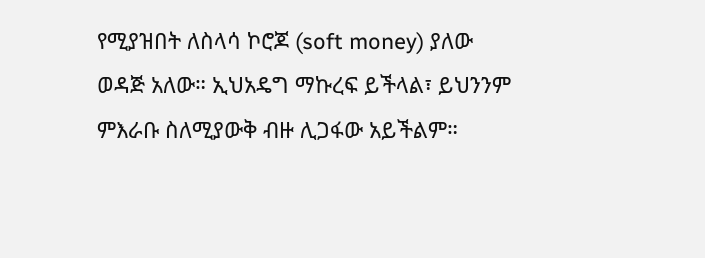የሚያዝበት ለስላሳ ኮሮጆ (soft money) ያለው ወዳጅ አለው። ኢህአዴግ ማኩረፍ ይችላል፣ ይህንንም ምእራቡ ስለሚያውቅ ብዙ ሊጋፋው አይችልም።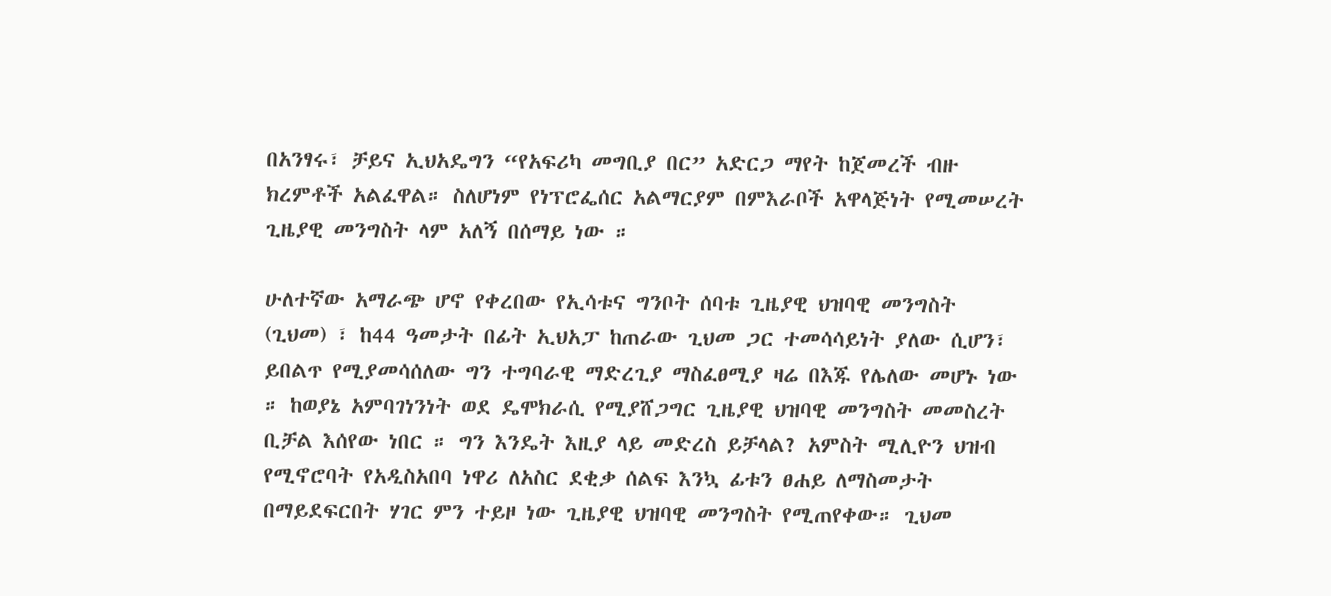በአንፃሩ፣ ቻይና ኢህአዴግን “የአፍሪካ መግቢያ በር” አድርጋ ማየት ከጀመረች ብዙ ክረምቶች አልፈዋል። ስለሆነም የነፕሮፌሰር አልማርያም በምእራቦች አዋላጅነት የሚመሠረት ጊዜያዊ መንግስት ላም አለኝ በሰማይ ነው ።

ሁለተኛው አማራጭ ሆኖ የቀረበው የኢሳቱና ግንቦት ሰባቱ ጊዜያዊ ህዝባዊ መንግስት (ጊህመ) ፣ ከ44 ዓመታት በፊት ኢህአፓ ከጠራው ጊህመ ጋር ተመሳሳይነት ያለው ሲሆን፣ ይበልጥ የሚያመሳሰለው ግን ተግባራዊ ማድረጊያ ማስፈፀሚያ ዛሬ በእጁ የሌለው መሆኑ ነው ። ከወያኔ አምባገነንነት ወደ ዴሞክራሲ የሚያሸጋግር ጊዜያዊ ህዝባዊ መንግስት መመስረት ቢቻል እሰየው ነበር ። ግን እንዴት እዚያ ላይ መድረስ ይቻላል? አምስት ሚሊዮን ህዝብ የሚኖሮባት የአዲስአበባ ነዋሪ ለአስር ደቂቃ ሰልፍ እንኳ ፊቱን ፀሐይ ለማስመታት በማይደፍርበት ሃገር ምን ተይዞ ነው ጊዜያዊ ህዝባዊ መንግስት የሚጠየቀው። ጊህመ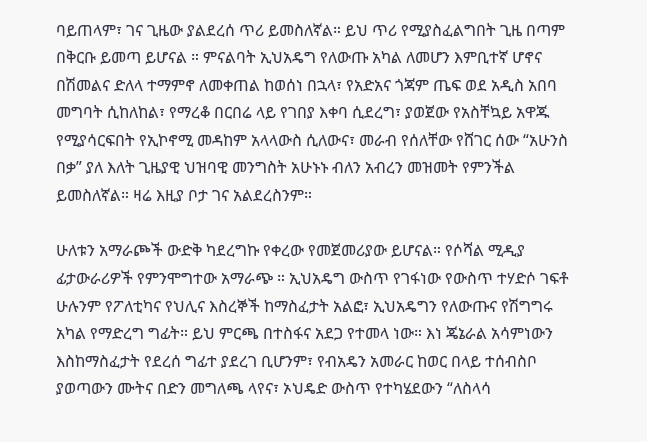ባይጠላም፣ ገና ጊዜው ያልደረሰ ጥሪ ይመስለኛል። ይህ ጥሪ የሚያስፈልግበት ጊዜ በጣም በቅርቡ ይመጣ ይሆናል ። ምናልባት ኢህአዴግ የለውጡ አካል ለመሆን እምቢተኛ ሆኖና በሽመልና ድለላ ተማምኖ ለመቀጠል ከወሰነ በኋላ፣ የአድአና ጎጃም ጤፍ ወደ አዲስ አበባ መግባት ሲከለከል፣ የማረቆ በርበሬ ላይ የገበያ እቀባ ሲደረግ፣ ያወጀው የአስቸኳይ አዋጁ የሚያሳርፍበት የኢኮኖሚ መዳከም አላላውስ ሲለውና፣ መራብ የሰለቸው የሸገር ሰው “አሁንስ በቃ” ያለ እለት ጊዜያዊ ህዝባዊ መንግስት አሁኑኑ ብለን አብረን መዝመት የምንችል ይመስለኛል። ዛሬ እዚያ ቦታ ገና አልደረስንም።

ሁለቱን አማራጮች ውድቅ ካደረግኩ የቀረው የመጀመሪያው ይሆናል። የሶሻል ሚዲያ ፊታውራሪዎች የምንሞግተው አማራጭ ። ኢህአዴግ ውስጥ የገፋነው የውስጥ ተሃድሶ ገፍቶ ሁሉንም የፖለቲካና የህሊና እስረኞች ከማስፈታት አልፎ፣ ኢህአዴግን የለውጡና የሽግግሩ አካል የማድረግ ግፊት። ይህ ምርጫ በተስፋና አደጋ የተመላ ነው። እነ ጄኔራል አሳምነውን እስከማስፈታት የደረሰ ግፊተ ያደረገ ቢሆንም፣ የብአዴን አመራር ከወር በላይ ተሰብስቦ ያወጣውን ሙትና በድን መግለጫ ላየና፣ ኦህዴድ ውስጥ የተካሄደውን “ለስላሳ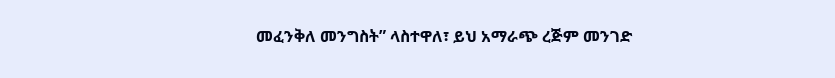መፈንቅለ መንግስት” ላስተዋለ፣ ይህ አማራጭ ረጅም መንገድ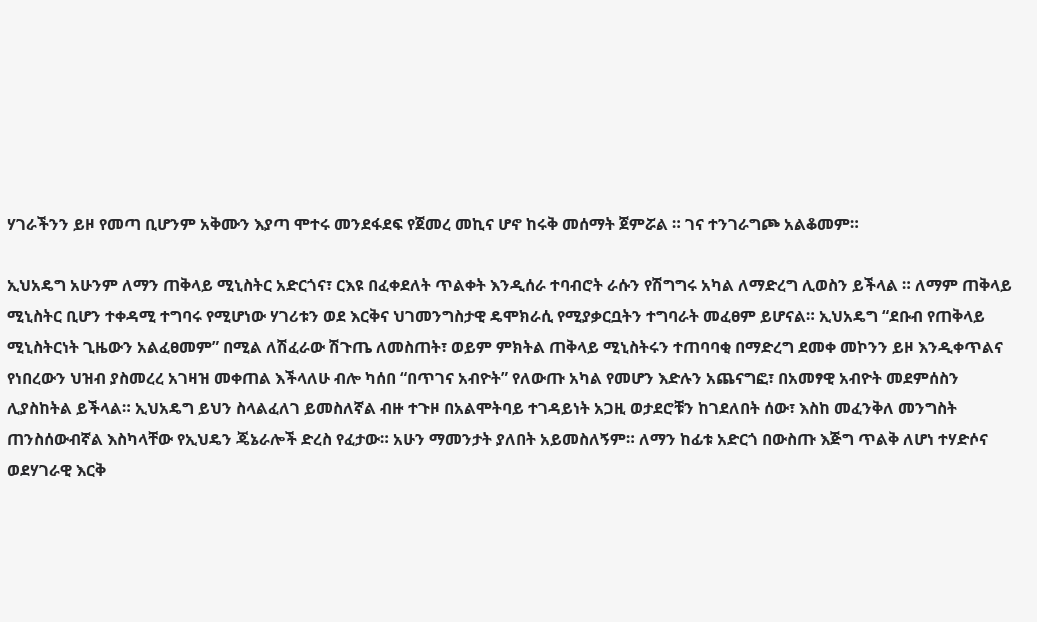ሃገራችንን ይዞ የመጣ ቢሆንም አቅሙን እያጣ ሞተሩ መንደፋደፍ የጀመረ መኪና ሆኖ ከሩቅ መሰማት ጀምሯል ። ገና ተንገራግጮ አልቆመም።

ኢህአዴግ አሁንም ለማን ጠቅላይ ሚኒስትር አድርጎና፣ ርእዩ በፈቀደለት ጥልቀት እንዲሰራ ተባብሮት ራሱን የሽግግሩ አካል ለማድረግ ሊወስን ይችላል ። ለማም ጠቅላይ ሚኒስትር ቢሆን ተቀዳሚ ተግባሩ የሚሆነው ሃገሪቱን ወደ እርቅና ህገመንግስታዊ ዴሞክራሲ የሚያቃርቧትን ተግባራት መፈፀም ይሆናል። ኢህአዴግ “ደቡብ የጠቅላይ ሚኒስትርነት ጊዜውን አልፈፀመም” በሚል ለሽፈራው ሽጉጤ ለመስጠት፣ ወይም ምክትል ጠቅላይ ሚኒስትሩን ተጠባባቂ በማድረግ ደመቀ መኮንን ይዞ እንዲቀጥልና የነበረውን ህዝብ ያስመረረ አገዛዝ መቀጠል እችላለሁ ብሎ ካሰበ “በጥገና አብዮት” የለውጡ አካል የመሆን እድሉን አጨናግፎ፣ በአመፃዊ አብዮት መደምሰስን ሊያስከትል ይችላል። ኢህአዴግ ይህን ስላልፈለገ ይመስለኛል ብዙ ተጉዞ በአልሞትባይ ተገዳይነት አጋዚ ወታደሮቹን ከገደለበት ሰው፣ እስከ መፈንቅለ መንግስት ጠንስሰውብኛል እስካላቸው የኢህዴን ጄኔራሎች ድረስ የፈታው። አሁን ማመንታት ያለበት አይመስለኝም። ለማን ከፊቱ አድርጎ በውስጡ እጅግ ጥልቅ ለሆነ ተሃድሶና ወደሃገራዊ እርቅ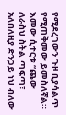የሚደረገውን ጉዞ ቢያሳልጥ የሚጠቅመው ይመስለኛል። እመው ሲተርቱ “ጨው ለራስህ ስትል ጣፍጣ፣ አለበለዚያ ድንጋይ ነህ ብለው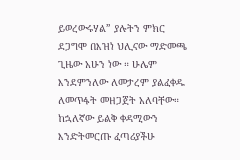ይወረውሩሃል” ያሉትን ምክር ደጋግሞ በእዝነ ህሊናው ማድመጫ ጊዜው አሁን ነው ። ሁሌም እንደምንለው ለመታረም ያልፈቀዱ ለመጥፋት መዘጋጀት አለባቸው። ከኋለኛው ይልቅ ቀዳሚውን እንድትመርጡ ፈጣሪያችሁ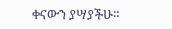ቀናውን ያሣያችሁ።